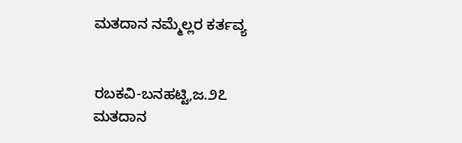ಮತದಾನ ನಮ್ಮೆಲ್ಲರ ಕರ್ತವ್ಯ


ರಬಕವಿ-ಬನಹಟ್ಟಿ,ಜ.೨೭
ಮತದಾನ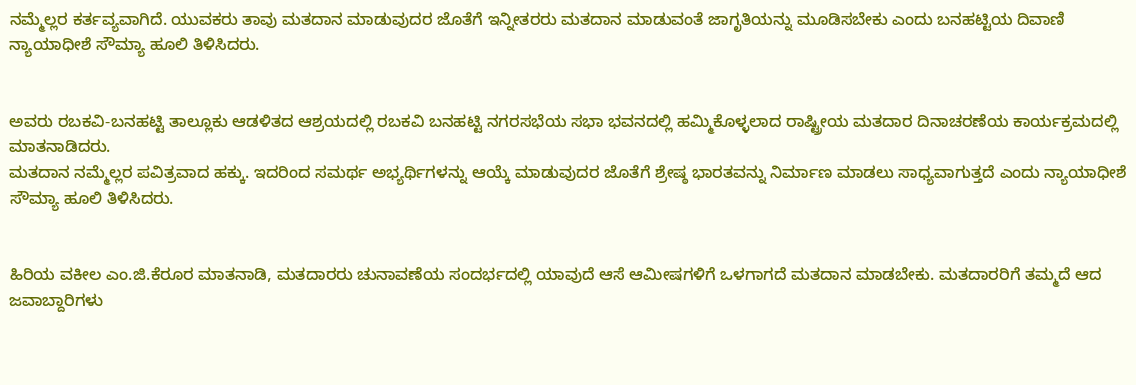ನಮ್ಮೆಲ್ಲರ ಕರ್ತವ್ಯವಾಗಿದೆ. ಯುವಕರು ತಾವು ಮತದಾನ ಮಾಡುವುದರ ಜೊತೆಗೆ ಇನ್ನೀತರರು ಮತದಾನ ಮಾಡುವಂತೆ ಜಾಗೃತಿಯನ್ನು ಮೂಡಿಸಬೇಕು ಎಂದು ಬನಹಟ್ಟಿಯ ದಿವಾಣಿ ನ್ಯಾಯಾಧೀಶೆ ಸೌಮ್ಯಾ ಹೂಲಿ ತಿಳಿಸಿದರು.


ಅವರು ರಬಕವಿ-ಬನಹಟ್ಟಿ ತಾಲ್ಲೂಕು ಆಡಳಿತದ ಆಶ್ರಯದಲ್ಲಿ ರಬಕವಿ ಬನಹಟ್ಟಿ ನಗರಸಭೆಯ ಸಭಾ ಭವನದಲ್ಲಿ ಹಮ್ಮಿಕೊಳ್ಳಲಾದ ರಾಷ್ಟ್ರೀಯ ಮತದಾರ ದಿನಾಚರಣೆಯ ಕಾರ್ಯಕ್ರಮದಲ್ಲಿ ಮಾತನಾಡಿದರು.
ಮತದಾನ ನಮ್ಮೆಲ್ಲರ ಪವಿತ್ರವಾದ ಹಕ್ಕು. ಇದರಿಂದ ಸಮರ್ಥ ಅಭ್ಯರ್ಥಿಗಳನ್ನು ಆಯ್ಕೆ ಮಾಡುವುದರ ಜೊತೆಗೆ ಶ್ರೇಷ್ಠ ಭಾರತವನ್ನು ನಿರ್ಮಾಣ ಮಾಡಲು ಸಾಧ್ಯವಾಗುತ್ತದೆ ಎಂದು ನ್ಯಾಯಾಧೀಶೆ ಸೌಮ್ಯಾ ಹೂಲಿ ತಿಳಿಸಿದರು.


ಹಿರಿಯ ವಕೀಲ ಎಂ.ಜಿ.ಕೆರೂರ ಮಾತನಾಡಿ, ಮತದಾರರು ಚುನಾವಣೆಯ ಸಂದರ್ಭದಲ್ಲಿ ಯಾವುದೆ ಆಸೆ ಆಮೀಷಗಳಿಗೆ ಒಳಗಾಗದೆ ಮತದಾನ ಮಾಡಬೇಕು. ಮತದಾರರಿಗೆ ತಮ್ಮದೆ ಆದ ಜವಾಬ್ದಾರಿಗಳು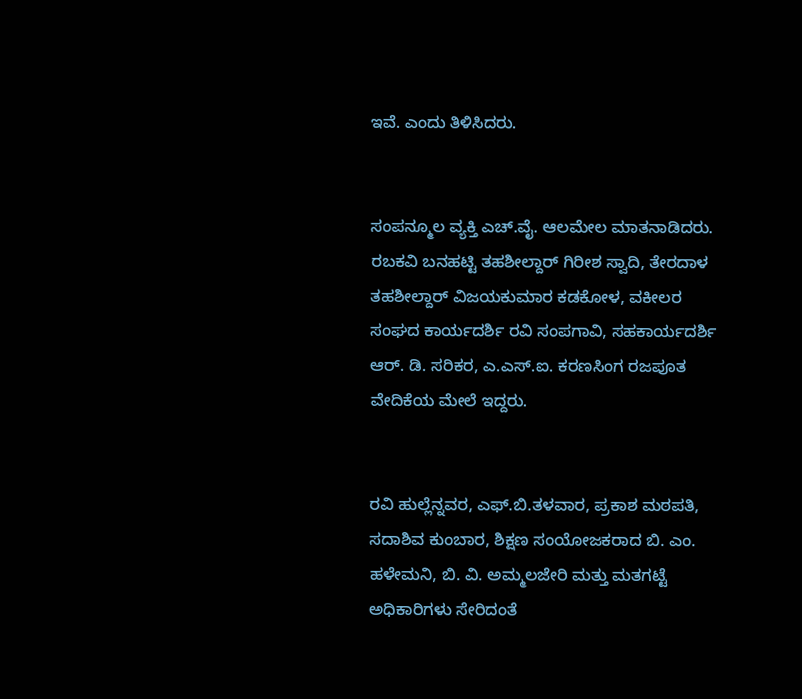ಇವೆ. ಎಂದು ತಿಳಿಸಿದರು.


ಸಂಪನ್ಮೂಲ ವ್ಯಕ್ತಿ ಎಚ್.ವೈ. ಆಲಮೇಲ ಮಾತನಾಡಿದರು. ರಬಕವಿ ಬನಹಟ್ಟಿ ತಹಶೀಲ್ದಾರ್ ಗಿರೀಶ ಸ್ವಾದಿ, ತೇರದಾಳ ತಹಶೀಲ್ದಾರ್ ವಿಜಯಕುಮಾರ ಕಡಕೋಳ, ವಕೀಲರ ಸಂಘದ ಕಾರ್ಯದರ್ಶಿ ರವಿ ಸಂಪಗಾವಿ, ಸಹಕಾರ್ಯದರ್ಶಿ ಆರ್. ಡಿ. ಸರಿಕರ, ಎ.ಎಸ್.ಐ. ಕರಣಸಿಂಗ ರಜಪೂತ ವೇದಿಕೆಯ ಮೇಲೆ ಇದ್ದರು.


ರವಿ ಹುಲ್ಲೆನ್ನವರ, ಎಫ್.ಬಿ.ತಳವಾರ, ಪ್ರಕಾಶ ಮಠಪತಿ, ಸದಾಶಿವ ಕುಂಬಾರ, ಶಿಕ್ಷಣ ಸಂಯೋಜಕರಾದ ಬಿ. ಎಂ. ಹಳೇಮನಿ, ಬಿ. ವಿ. ಅಮ್ಮಲಜೇರಿ ಮತ್ತು ಮತಗಟ್ಟೆ ಅಧಿಕಾರಿಗಳು ಸೇರಿದಂತೆ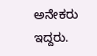ಅನೇಕರು ಇದ್ದರು.